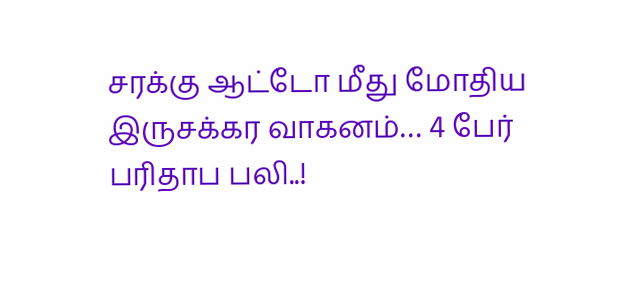சரக்கு ஆட்டோ மீது மோதிய இருசக்கர வாகனம்… 4 பேர் பரிதாப பலி..!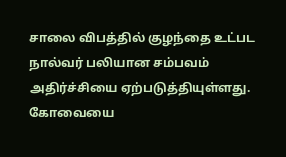சாலை விபத்தில் குழந்தை உட்பட நால்வர் பலியான சம்பவம் அதிர்ச்சியை ஏற்படுத்தியுள்ளது. கோவையை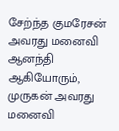சேற்ந்த குமரேசன் அவரது மனைவி ஆனந்தி ஆகியோரும், முருகன் அவரது மனைவி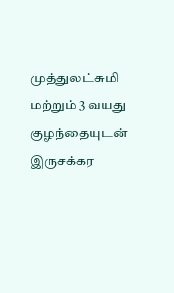முத்துலட்சுமி மற்றும் 3 வயது குழந்தையுடன் இருசக்கர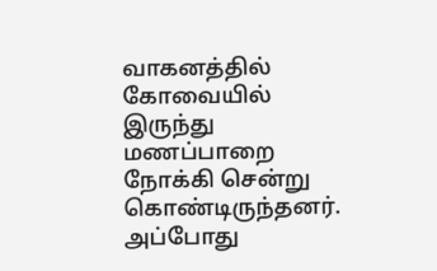வாகனத்தில் கோவையில் இருந்து மணப்பாறை நோக்கி சென்று கொண்டிருந்தனர். அப்போது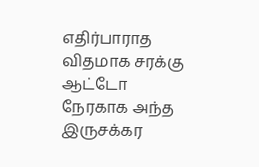எதிர்பாராத விதமாக சரக்கு ஆட்டோ நேரகாக அந்த இருசக்கர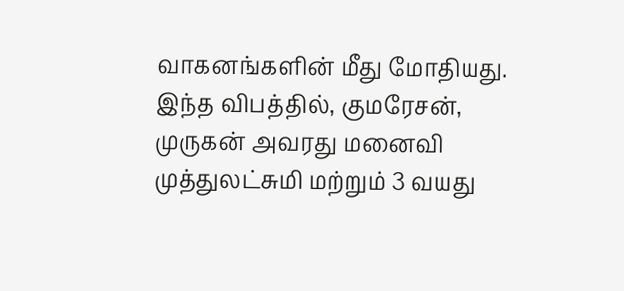வாகனங்களின் மீது மோதியது. இந்த விபத்தில், குமரேசன், முருகன் அவரது மனைவி முத்துலட்சுமி மற்றும் 3 வயது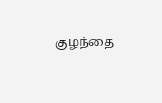குழந்தை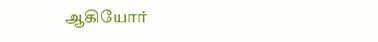ஆகியோர்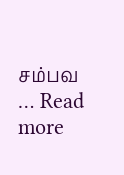சம்பவ … Read more